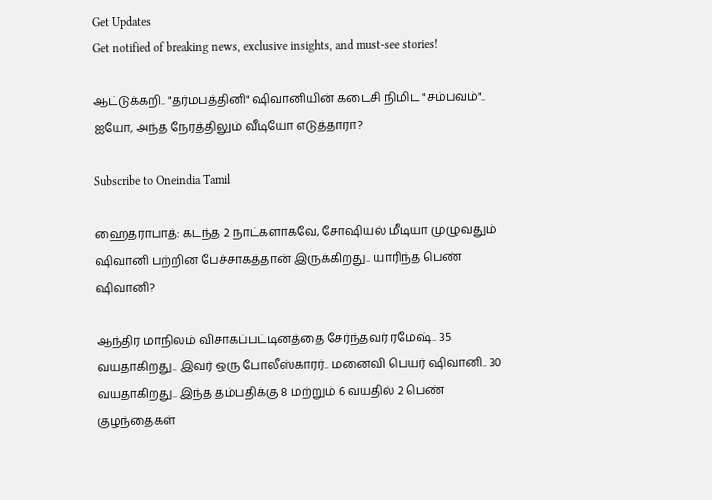Get Updates
Get notified of breaking news, exclusive insights, and must-see stories!

ஆட்டுக்கறி.. "தர்மபத்தினி" ஷிவானியின் கடைசி நிமிட "சம்பவம்".. ஐயோ, அந்த நேரத்திலும் வீடியோ எடுத்தாரா?

Subscribe to Oneindia Tamil

ஹைதராபாத்: கடந்த 2 நாட்களாகவே, சோஷியல் மீடியா முழுவதும் ஷிவானி பற்றின பேச்சாகத்தான் இருக்கிறது.. யாரிந்த பெண் ஷிவானி?

ஆந்திர மாநிலம் விசாகப்பட்டினத்தை சேர்ந்தவர் ரமேஷ்.. 35 வயதாகிறது.. இவர் ஒரு போலீஸ்காரர்.. மனைவி பெயர் ஷிவானி.. 30 வயதாகிறது.. இந்த தம்பதிக்கு 8 மற்றும் 6 வயதில் 2 பெண் குழந்தைகள்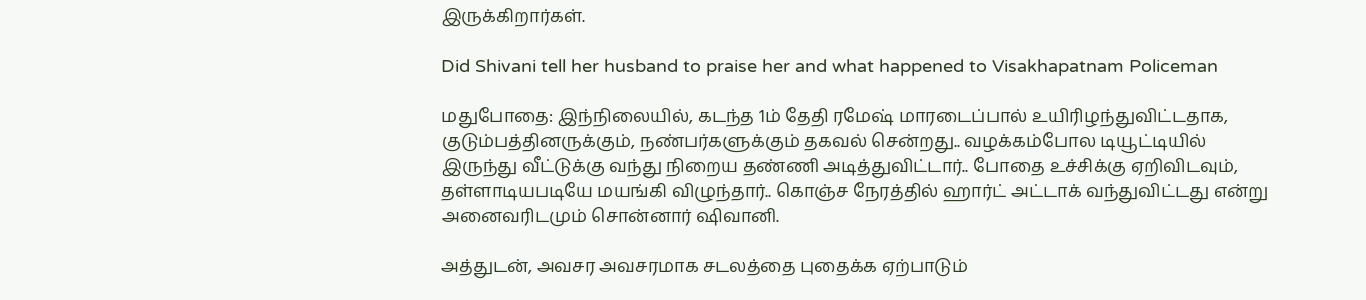இருக்கிறார்கள்.

Did Shivani tell her husband to praise her and what happened to Visakhapatnam Policeman

மதுபோதை: இந்நிலையில், கடந்த 1ம் தேதி ரமேஷ் மாரடைப்பால் உயிரிழந்துவிட்டதாக, குடும்பத்தினருக்கும், நண்பர்களுக்கும் தகவல் சென்றது.. வழக்கம்போல டியூட்டியில் இருந்து வீட்டுக்கு வந்து நிறைய தண்ணி அடித்துவிட்டார்.. போதை உச்சிக்கு ஏறிவிடவும், தள்ளாடியபடியே மயங்கி விழுந்தார்.. கொஞ்ச நேரத்தில் ஹார்ட் அட்டாக் வந்துவிட்டது என்று அனைவரிடமும் சொன்னார் ஷிவானி.

அத்துடன், அவசர அவசரமாக சடலத்தை புதைக்க ஏற்பாடும்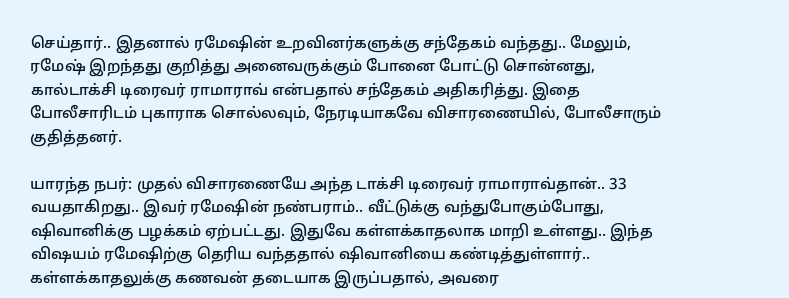செய்தார்.. இதனால் ரமேஷின் உறவினர்களுக்கு சந்தேகம் வந்தது.. மேலும், ரமேஷ் இறந்தது குறித்து அனைவருக்கும் போனை போட்டு சொன்னது, கால்டாக்சி டிரைவர் ராமாராவ் என்பதால் சந்தேகம் அதிகரித்து. இதை போலீசாரிடம் புகாராக சொல்லவும், நேரடியாகவே விசாரணையில், போலீசாரும் குதித்தனர்.

யாரந்த நபர்: முதல் விசாரணையே அந்த டாக்சி டிரைவர் ராமாராவ்தான்.. 33 வயதாகிறது.. இவர் ரமேஷின் நண்பராம்.. வீட்டுக்கு வந்துபோகும்போது, ஷிவானிக்கு பழக்கம் ஏற்பட்டது. இதுவே கள்ளக்காதலாக மாறி உள்ளது.. இந்த விஷயம் ரமேஷிற்கு தெரிய வந்ததால் ஷிவானியை கண்டித்துள்ளார்.. கள்ளக்காதலுக்கு கணவன் தடையாக இருப்பதால், அவரை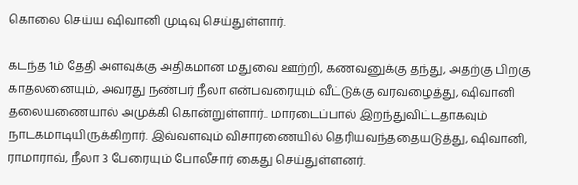கொலை செய்ய ஷிவானி முடிவு செய்துள்ளார்.

கடந்த 1ம் தேதி அளவுக்கு அதிகமான மதுவை ஊற்றி, கணவனுக்கு தந்து, அதற்கு பிறகு காதலனையும், அவரது நண்பர் நீலா என்பவரையும் வீட்டுக்கு வரவழைத்து, ஷிவானி தலையணையால் அமுக்கி கொன்றுள்ளார்.. மாரடைப்பால் இறந்துவிட்டதாகவும் நாடகமாடியிருக்கிறார். இவ்வளவும் விசாரணையில் தெரியவந்ததையடுத்து, ஷிவானி, ராமாராவ், நீலா 3 பேரையும் போலீசார் கைது செய்துள்ளனர்.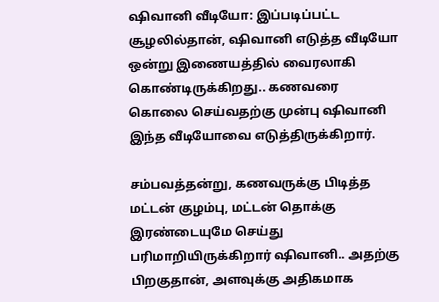ஷிவானி வீடியோ: இப்படிப்பட்ட சூழலில்தான், ஷிவானி எடுத்த வீடியோ ஒன்று இணையத்தில் வைரலாகி கொண்டிருக்கிறது.. கணவரை கொலை செய்வதற்கு முன்பு ஷிவானி இந்த வீடியோவை எடுத்திருக்கிறார்.

சம்பவத்தன்று, கணவருக்கு பிடித்த மட்டன் குழம்பு, மட்டன் தொக்கு இரண்டையுமே செய்து பரிமாறியிருக்கிறார் ஷிவானி.. அதற்கு பிறகுதான், அளவுக்கு அதிகமாக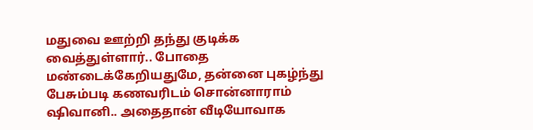மதுவை ஊற்றி தந்து குடிக்க வைத்துள்ளார்.. போதை மண்டைக்கேறியதுமே, தன்னை புகழ்ந்து பேசும்படி கணவரிடம் சொன்னாராம் ஷிவானி.. அதைதான் வீடியோவாக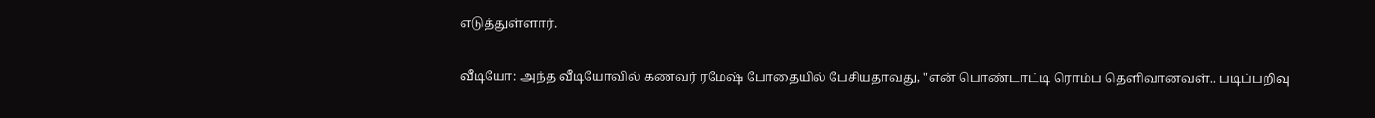எடுத்துள்ளார்.

வீடியோ: அந்த வீடியோவில் கணவர் ரமேஷ் போதையில் பேசியதாவது, "என் பொண்டாட்டி ரொம்ப தெளிவானவள்.. படிப்பறிவு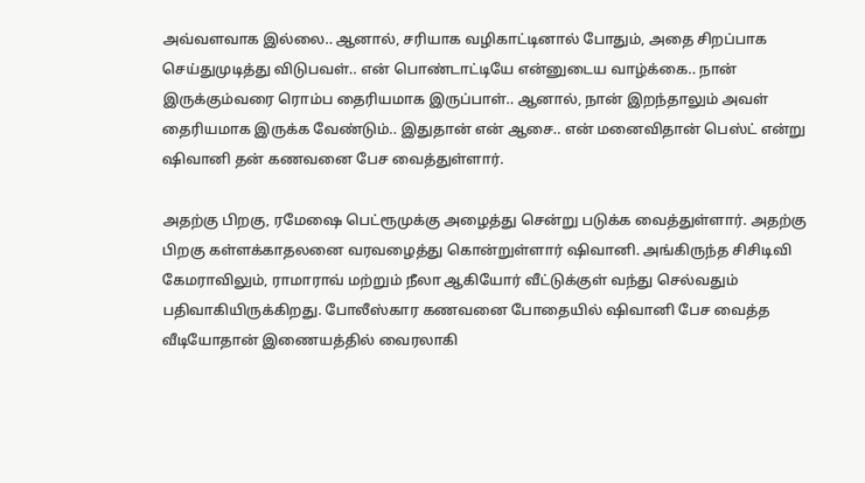அவ்வளவாக இல்லை.. ஆனால், சரியாக வழிகாட்டினால் போதும், அதை சிறப்பாக செய்துமுடித்து விடுபவள்.. என் பொண்டாட்டியே என்னுடைய வாழ்க்கை.. நான் இருக்கும்வரை ரொம்ப தைரியமாக இருப்பாள்.. ஆனால், நான் இறந்தாலும் அவள் தைரியமாக இருக்க வேண்டும்.. இதுதான் என் ஆசை.. என் மனைவிதான் பெஸ்ட் என்று ஷிவானி தன் கணவனை பேச வைத்துள்ளார்.

அதற்கு பிறகு, ரமேஷை பெட்ரூமுக்கு அழைத்து சென்று படுக்க வைத்துள்ளார். அதற்கு பிறகு கள்ளக்காதலனை வரவழைத்து கொன்றுள்ளார் ஷிவானி. அங்கிருந்த சிசிடிவி கேமராவிலும், ராமாராவ் மற்றும் நீலா ஆகியோர் வீட்டுக்குள் வந்து செல்வதும் பதிவாகியிருக்கிறது. போலீஸ்கார கணவனை போதையில் ஷிவானி பேச வைத்த வீடியோதான் இணையத்தில் வைரலாகி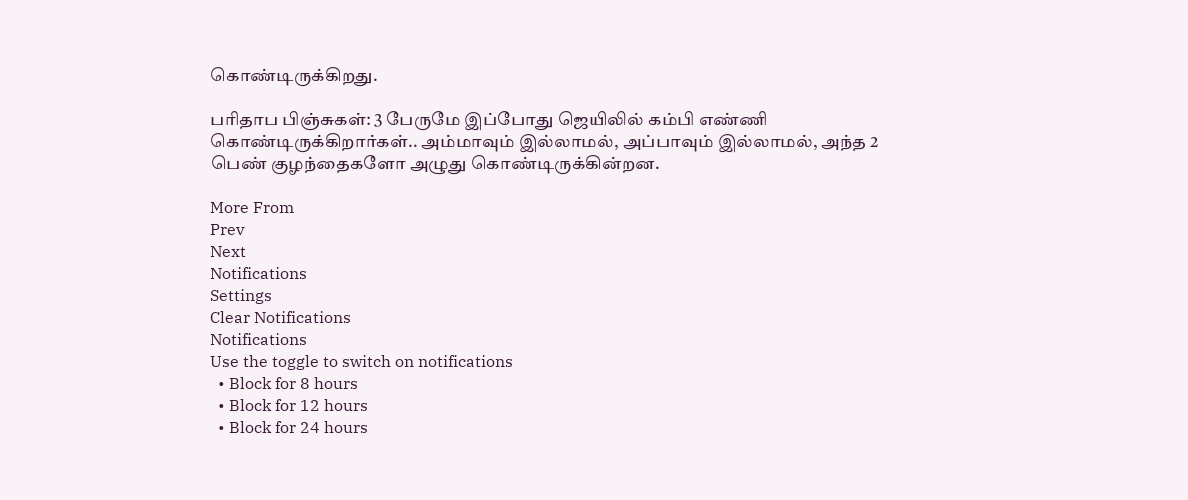கொண்டிருக்கிறது.

பரிதாப பிஞ்சுகள்: 3 பேருமே இப்போது ஜெயிலில் கம்பி எண்ணி கொண்டிருக்கிறார்கள்.. அம்மாவும் இல்லாமல், அப்பாவும் இல்லாமல், அந்த 2 பெண் குழந்தைகளோ அழுது கொண்டிருக்கின்றன.

More From
Prev
Next
Notifications
Settings
Clear Notifications
Notifications
Use the toggle to switch on notifications
  • Block for 8 hours
  • Block for 12 hours
  • Block for 24 hours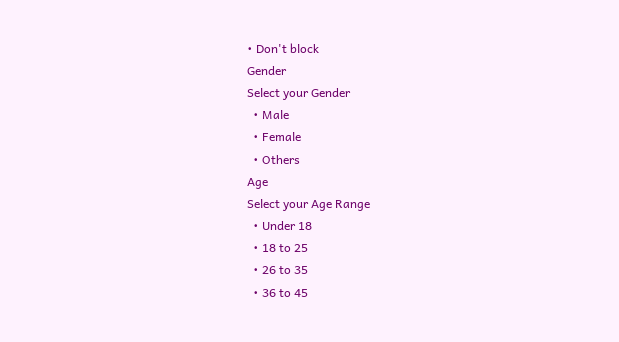• Don't block
Gender
Select your Gender
  • Male
  • Female
  • Others
Age
Select your Age Range
  • Under 18
  • 18 to 25
  • 26 to 35
  • 36 to 45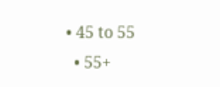• 45 to 55
  • 55+